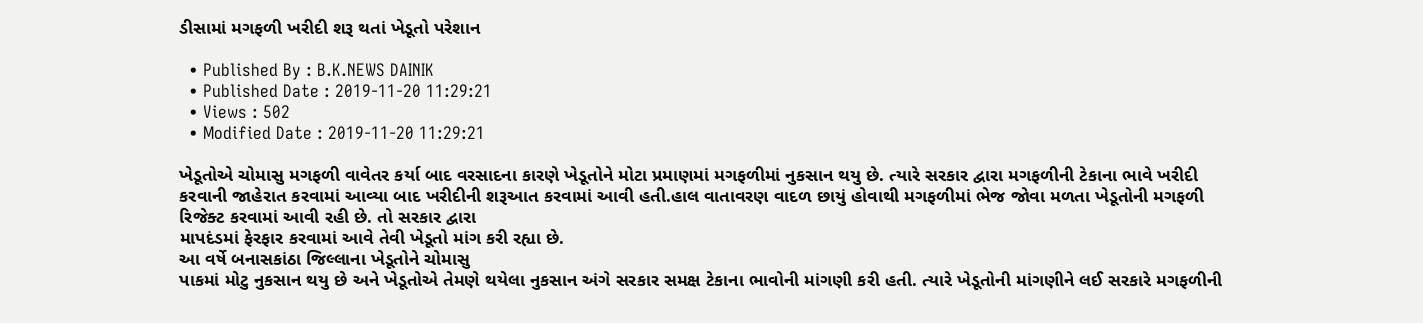ડીસામાં મગફળી ખરીદી શરૂ થતાં ખેડૂતો પરેશાન

  • Published By : B.K.NEWS DAINIK
  • Published Date : 2019-11-20 11:29:21
  • Views : 502
  • Modified Date : 2019-11-20 11:29:21

ખેડૂતોએ ચોમાસુ મગફળી વાવેતર કર્યા બાદ વરસાદના કારણે ખેડૂતોને મોટા પ્રમાણમાં મગફળીમાં નુકસાન થયુ છે. ત્યારે સરકાર દ્વારા મગફળીની ટેકાના ભાવે ખરીદી કરવાની જાહેરાત કરવામાં આવ્યા બાદ ખરીદીની શરૂઆત કરવામાં આવી હતી.હાલ વાતાવરણ વાદળ છાયું હોવાથી મગફળીમાં ભેજ જોવા મળતા ખેડૂતોની મગફળી રિજેક્ટ કરવામાં આવી રહી છે. તો સરકાર દ્વારા
માપદંડમાં ફેરફાર કરવામાં આવે તેવી ખેડૂતો માંગ કરી રહ્યા છે.
આ વર્ષે બનાસકાંઠા જિલ્લાના ખેડૂતોને ચોમાસુ
પાકમાં મોટુ નુકસાન થયુ છે અને ખેડૂતોએ તેમણે થયેલા નુકસાન અંગે સરકાર સમક્ષ ટેકાના ભાવોની માંગણી કરી હતી. ત્યારે ખેડૂતોની માંગણીને લઈ સરકારે મગફળીની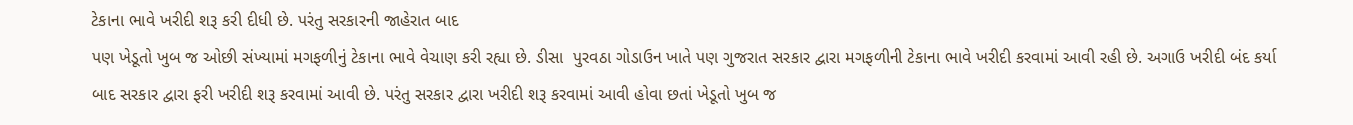ટેકાના ભાવે ખરીદી શરૂ કરી દીધી છે. પરંતુ સરકારની જાહેરાત બાદ
પણ ખેડૂતો ખુબ જ ઓછી સંખ્યામાં મગફળીનું ટેકાના ભાવે વેચાણ કરી રહ્યા છે. ડીસા  પુરવઠા ગોડાઉન ખાતે પણ ગુજરાત સરકાર દ્વારા મગફળીની ટેકાના ભાવે ખરીદી કરવામાં આવી રહી છે. અગાઉ ખરીદી બંદ કર્યા બાદ સરકાર દ્વારા ફરી ખરીદી શરૂ કરવામાં આવી છે. પરંતુ સરકાર દ્વારા ખરીદી શરૂ કરવામાં આવી હોવા છતાં ખેડૂતો ખુબ જ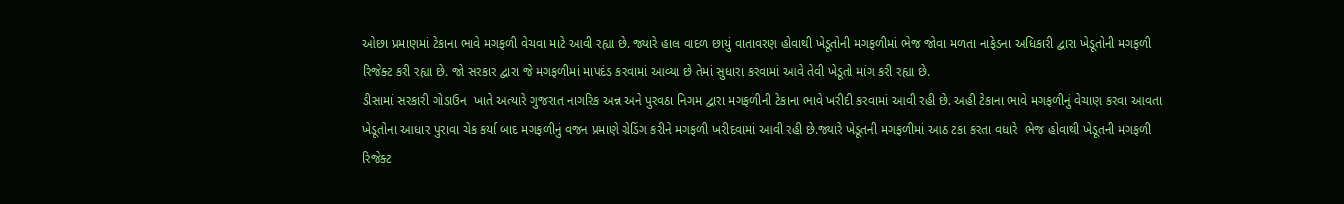ઓછા પ્રમાણમાં ટેકાના ભાવે મગફળી વેચવા માટે આવી રહ્યા છે. જ્યારે હાલ વાદળ છાયું વાતાવરણ હોવાથી ખેડૂતોની મગફળીમાં ભેજ જોવા મળતા નાફેડના અધિકારી દ્વારા ખેડૂતોની મગફળી રિજેક્ટ કરી રહ્યા છે. જો સરકાર દ્વારા જે મગફળીમાં માપદંડ કરવામાં આવ્યા છે તેમાં સુધારા કરવામાં આવે તેવી ખેડૂતો માંગ કરી રહ્યા છે.
ડીસામાં સરકારી ગોડાઉન  ખાતે અત્યારે ગુજરાત નાગરિક અન્ન અને પુરવઠા નિગમ દ્વારા મગફળીની ટેકાના ભાવે ખરીદી કરવામાં આવી રહી છે. અહી ટેકાના ભાવે મગફળીનું વેચાણ કરવા આવતા ખેડૂતોના આધાર પુરાવા ચેક કર્યા બાદ મગફળીનું વજન પ્રમાણે ગ્રેડિંગ કરીને મગફળી ખરીદવામાં આવી રહી છે.જ્યારે ખેડૂતની મગફળીમાં આઠ ટકા કરતા વધારે  ભેજ હોવાથી ખેડૂતની મગફળી રિજેક્ટ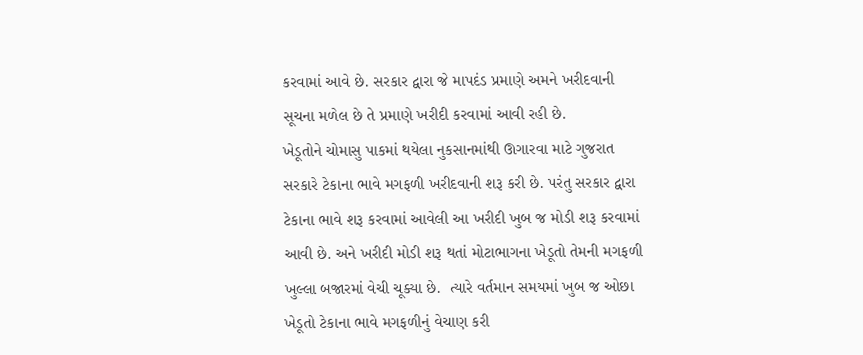કરવામાં આવે છે. સરકાર દ્વારા જે માપદંડ પ્રમાણે અમને ખરીદવાની સૂચના મળેલ છે તે પ્રમાણે ખરીદી કરવામાં આવી રહી છે.
ખેડૂતોને ચોમાસુ પાકમાં થયેલા નુકસાનમાંથી ઊગારવા માટે ગુજરાત સરકારે ટેકાના ભાવે મગફળી ખરીદવાની શરૂ કરી છે. પરંતુ સરકાર દ્વારા ટેકાના ભાવે શરૂ કરવામાં આવેલી આ ખરીદી ખુબ જ મોડી શરૂ કરવામાં આવી છે. અને ખરીદી મોડી શરૂ થતાં મોટાભાગના ખેડૂતો તેમની મગફળી ખુલ્લા બજારમાં વેચી ચૂક્યા છે.  ત્યારે વર્તમાન સમયમાં ખુબ જ ઓછા ખેડૂતો ટેકાના ભાવે મગફળીનું વેચાણ કરી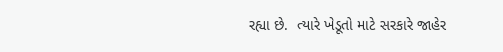રહ્યા છે.  ત્યારે ખેડૂતો માટે સરકારે જાહેર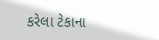કરેલા ટેકાના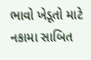ભાવો ખેડૂતો માટે નકામા સાબિત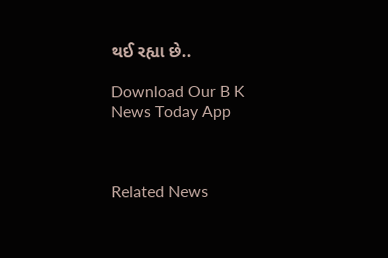થઈ રહ્યા છે..

Download Our B K News Today App



Related News